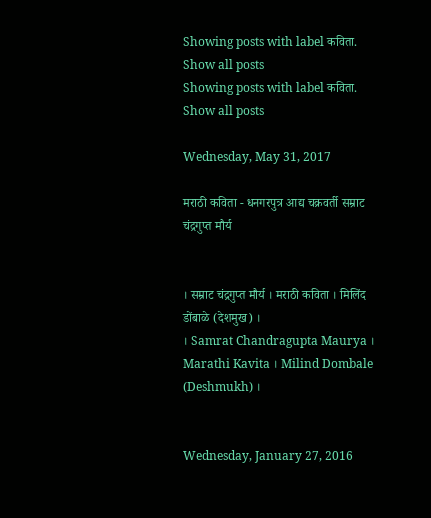Showing posts with label कविता. Show all posts
Showing posts with label कविता. Show all posts

Wednesday, May 31, 2017

मराठी कविता - धनगरपुत्र आद्य चक्रवर्ती सम्राट चंद्रगुप्त मौर्य


। सम्राट चंद्रगुप्त मौर्य । मराठी कविता । मिलिंद डोंबाळे (देशमुख) ।
। Samrat Chandragupta Maurya । Marathi Kavita । Milind Dombale (Deshmukh) ।


Wednesday, January 27, 2016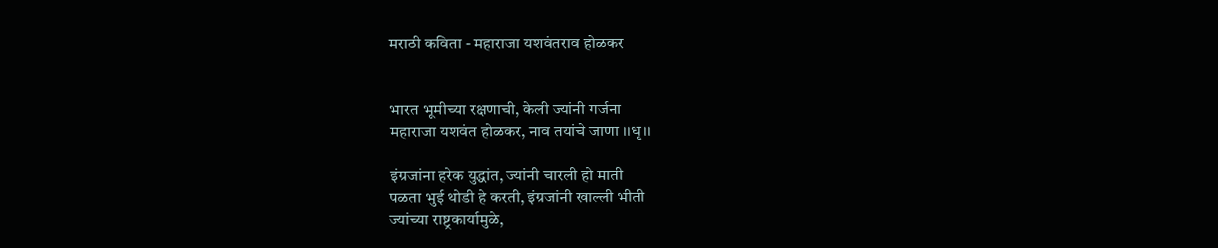मराठी कविता - महाराजा यशवंतराव होळकर


भारत भूमीच्या रक्षणाची, केली ज्यांनी गर्जना
महाराजा यशवंत होळकर, नाव तयांचे जाणा ।।धृ।।

इंग्रजांना हरेक युद्धांत, ज्यांनी चारली हो माती
पळता भुई थोडी हे करती, इंग्रजांनी खाल्ली भीती
ज्यांच्या राष्ट्रकार्यामुळे,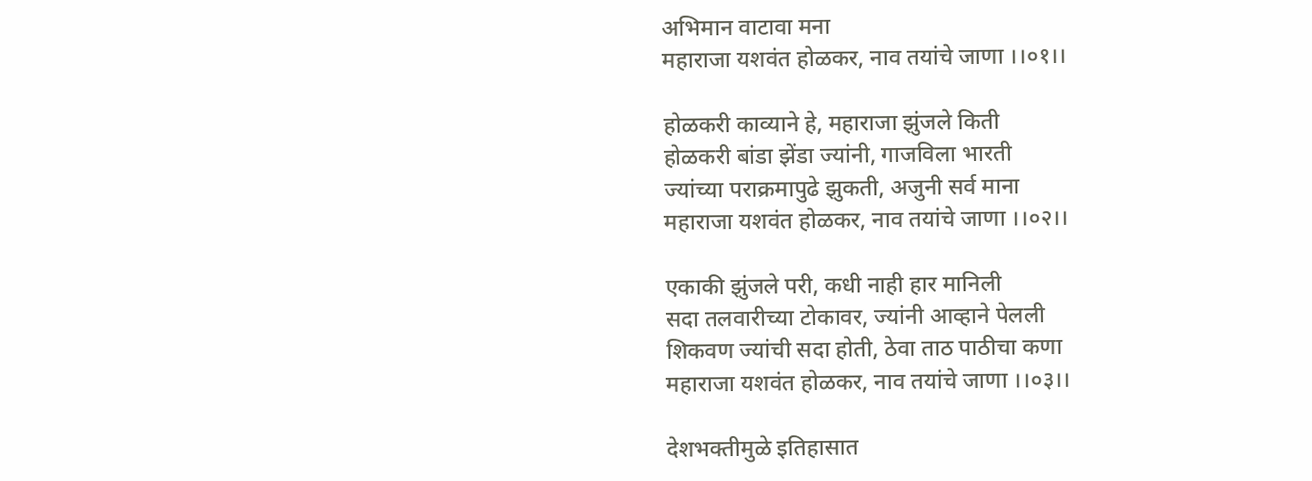अभिमान वाटावा मना
महाराजा यशवंत होळकर, नाव तयांचे जाणा ।।०१।।

होळकरी काव्याने हे, महाराजा झुंजले किती
होळकरी बांडा झेंडा ज्यांनी, गाजविला भारती
ज्यांच्या पराक्रमापुढे झुकती, अजुनी सर्व माना
महाराजा यशवंत होळकर, नाव तयांचे जाणा ।।०२।।

एकाकी झुंजले परी, कधी नाही हार मानिली
सदा तलवारीच्या टोकावर, ज्यांनी आव्हाने पेलली
शिकवण ज्यांची सदा होती, ठेवा ताठ पाठीचा कणा
महाराजा यशवंत होळकर, नाव तयांचे जाणा ।।०३।।

देशभक्तीमुळे इतिहासात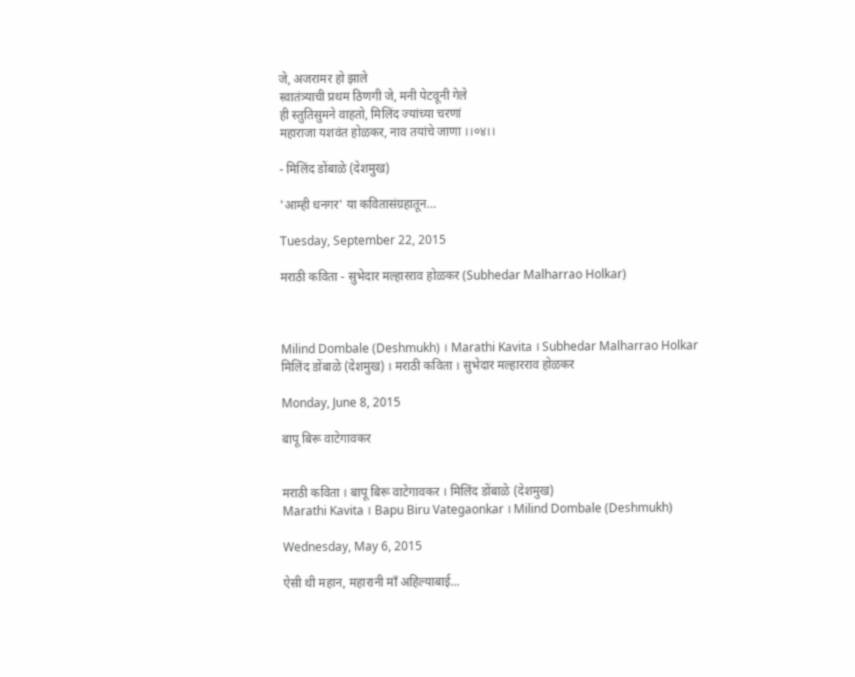जे, अजरामर हो झाले
स्वातंत्र्याची प्रथम ठिणगी जे, मनी पेटवूनी गेले
ही स्तुतिसुमने वाहतो, मिलिंद ज्यांच्या चरणां
महाराजा यशवंत होळकर, नाव तयांचे जाणा ।।०४।।

- मिलिंद डोंबाळे (देशमुख)

'आम्ही धनगर' या कवितासंग्रहातून…

Tuesday, September 22, 2015

मराठी कविता - सुभेदार मल्हारराव होळकर (Subhedar Malharrao Holkar)



Milind Dombale (Deshmukh) । Marathi Kavita । Subhedar Malharrao Holkar
मिलिंद डोंबाळे (देशमुख) । मराठी कविता । सुभेदार मल्हारराव होळकर

Monday, June 8, 2015

बापू बिरू वाटेगावकर


मराठी कविता । बापू बिरू वाटेगावकर । मिलिंद डोंबाळे (देशमुख)
Marathi Kavita । Bapu Biru Vategaonkar । Milind Dombale (Deshmukh)

Wednesday, May 6, 2015

ऐसी थी महान, महारानी माँ अहिल्याबाई...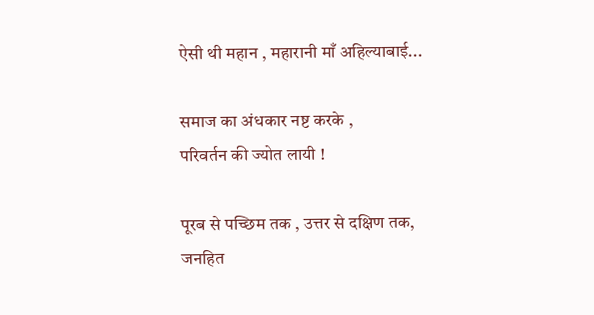ऐसी थी महान , महारानी माँ अहिल्याबाई...

समाज का अंधकार नष्ट करके ,
परिवर्तन की ज्योत लायी !

पूरब से पच्छिम तक , उत्तर से दक्षिण तक,
जनहित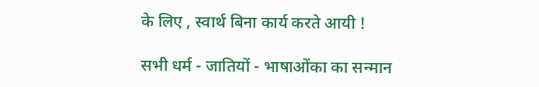के लिए , स्वार्थ बिना कार्य करते आयी !

सभी धर्म - जातियों - भाषाओंका का सन्मान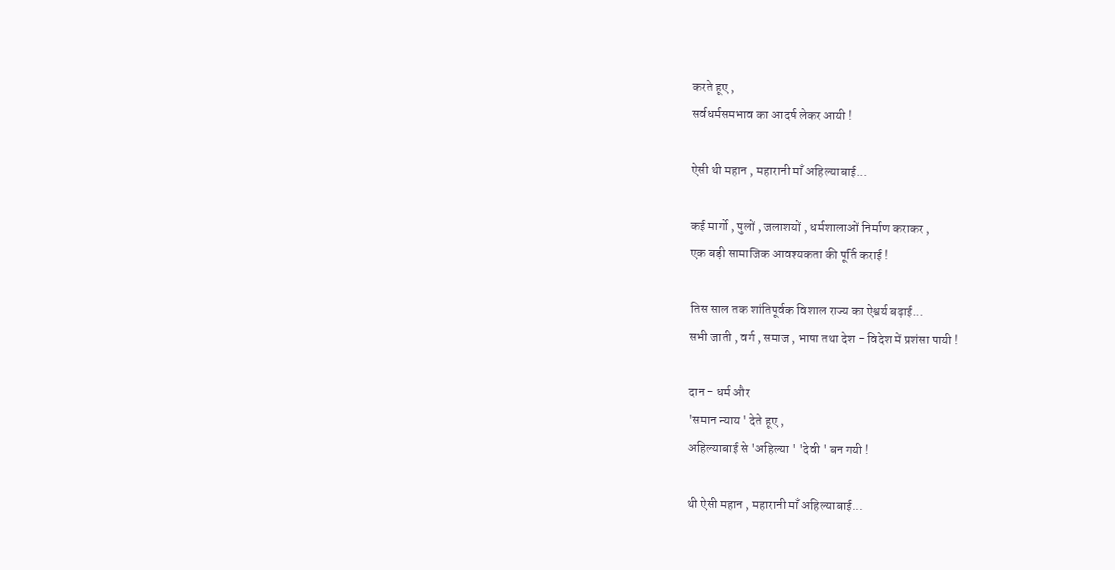करते हूए ,
सर्वधर्मसमभाव का आदर्ष लेकर आयी !

ऐसी थी महान , महारानी माँ अहिल्याबाई...

कई मार्गो , पुलों , जलाशयों , धर्मशालाओं निर्माण कराकर ,
एक बड़ी सामाजिक आवश्यकता की पूर्ति कराई !

तिस साल तक शांतिपूर्वक विशाल राज्य का ऐश्वर्य बढ़ाई...
सभी जाती , वर्ग , समाज , भाषा तथा देश - विदेश में प्रशंसा पायी !

दान - धर्म और
'समान न्याय ' देते हूए ,
अहिल्याबाई से 'अहिल्या ' 'देवी ' बन गयी !

थी ऐसी महान , महारानी माँ अहिल्याबाई...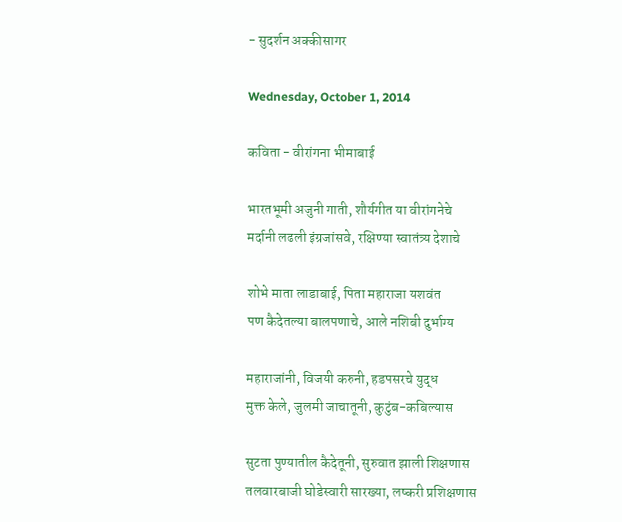- सुदर्शन अक्कीसागर

Wednesday, October 1, 2014

कविता - वीरांगना भीमाबाई

भारतभूमी अजुनी गाती, शौर्यगीत या वीरांगनेचे
मर्दानी लढली इंग्रजांसवे, रक्षिण्या स्वातंत्र्य देशाचे

शोभे माता लाडाबाई, पिता महाराजा यशवंत
पण कैदेतल्या बालपणाचे, आले नशिबी दुर्भाग्य

महाराजांनी, विजयी करुनी, हडपसरचे युद्ध
मुक्त केले, जुलमी जाचातूनी, कुटुंब-कबिल्यास

सुटता पुण्यातील कैदेतूनी, सुरुवात झाली शिक्षणास
तलवारबाजी घोडेस्वारी सारख्या, लष्करी प्रशिक्षणास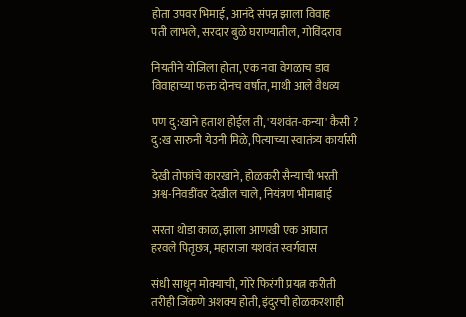होता उपवर भिमाई, आनंदे संपन्न झाला विवाह
पती लाभले, सरदार बुळे घराण्यातील, गोविंदराव

नियतीने योजिला होता, एक नवा वेगळाच डाव
विवाहाच्या फक्त दोनच वर्षांत, माथी आले वैधव्य

पण दु:खाने हताश होईल ती, 'यशवंत-कन्या' कैसी ?
दु:ख सारुनी येउनी मिळे, पित्याच्या स्वातंत्र्य कार्यासी

देखी तोफांचे कारखाने, होळकरी सैन्याची भरती
अश्व-निवडींवर देखील चाले, नियंत्रण भीमाबाई

सरता थोडा काळ, झाला आणखी एक आघात
हरवले पितृछत्र, महाराजा यशवंत स्वर्गवास

संधी साधून मोक्याची, गोरे फिरंगी प्रयत्न करीती
तरीही जिंकणे अशक्य होती, इंदुरची होळकरशाही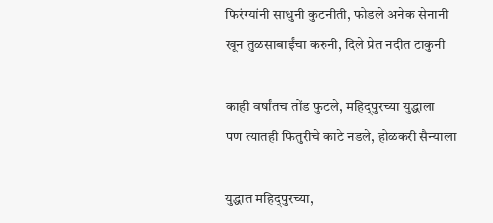फिरंग्यांनी साधुनी कुटनीती, फोडले अनेक सेनानी
खून तुळसाबाईंचा करुनी, दिले प्रेत नदीत टाकुनी

काही वर्षांतच तोंड फुटले, महिद्पुरच्या युद्धाला
पण त्यातही फितुरीचे काटे नडले, होळकरी सैन्याला

युद्धात महिद्पुरच्या,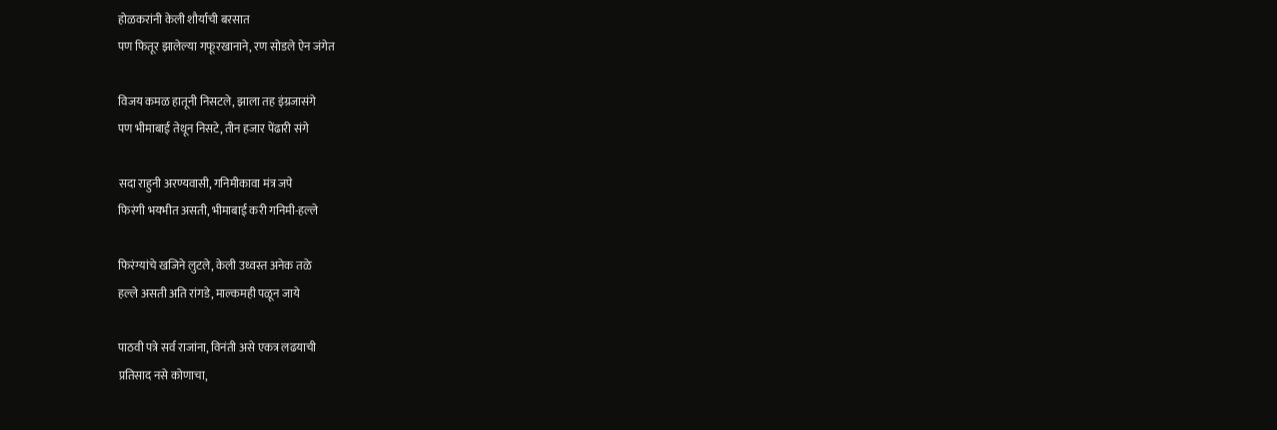होळकरांनी केली शौर्याची बरसात
पण फितूर झालेल्या गफूरखानाने, रण सोडले ऐन जंगेत

विजय कमळ हातूनी निसटले, झाला तह इंग्रजासंगे
पण भीमाबाई तेथून निसटे, तीन हजार पेंढारी संगे

सदा राहुनी अरण्यवासी, गनिमीकावा मंत्र जपे
फिरंगी भयभीत असती, भीमाबाई करी गनिमी-हल्ले

फिरंग्यांचे खजिने लुटले, केली उध्वस्त अनेक तळे
हल्ले असती अति रांगडे, माल्कमही पळून जाये

पाठवी पत्रे सर्व राजांना, विनंती असे एकत्र लढयाची
प्रतिसाद नसे कोणाचा,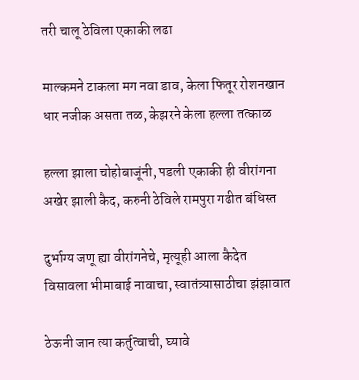तरी चालू ठेविला एकाकी लढा

माल्कमने टाकला मग नवा डाव, केला फितूर रोशनखान
धार नजीक असता तळ, केझरने केला हल्ला तत्काळ

हल्ला झाला चोहोबाजूंनी, पडली एकाकी ही वीरांगना
अखेर झाली कैद, करुनी ठेविले रामपुरा गढीत बंधिस्त

दुर्भाग्य जणू ह्या वीरांगनेचे, मृत्यूही आला कैदेत
विसावला भीमाबाई नावाचा, स्वातंत्र्यासाठीचा झंझावात

ठेऊनी जान त्या कर्तुत्वाची, घ्यावे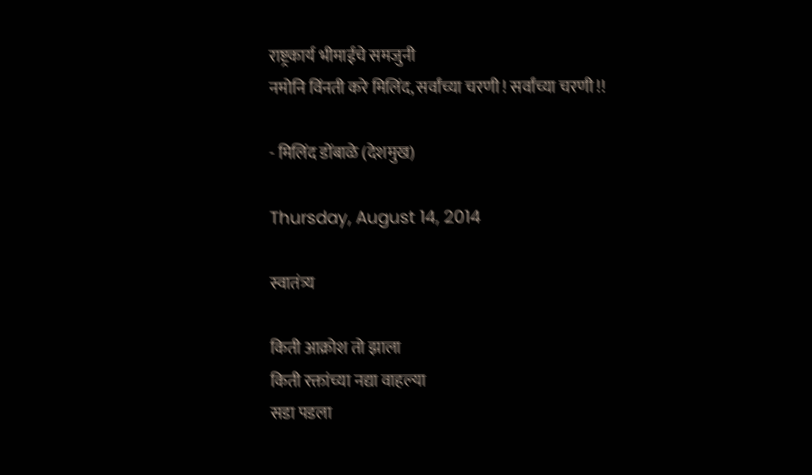राष्ट्रकार्य भीमाईचे समजुनी
नमोनि विंनती करे मिलिंद, सर्वांच्या चरणी ! सर्वांच्या चरणी !!

- मिलिंद डोंबाळे (देशमुख)

Thursday, August 14, 2014

स्वातंत्र्य

किती आक्रोश तो झाला
किती रक्तांच्या नद्या वाहल्या
सडा पडला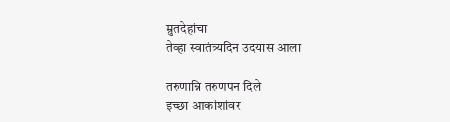म्रुतदेहांचा
तेव्हा स्वातंत्र्यदिन उदयास आला

तरुणान्नि तरुणपन दिले
इच्छा आकांशांवर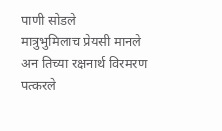पाणी सोडले
मात्रुभुमिलाच प्रेयसी मानले
अन तिच्या रक्षनार्थ विरमरण पत्करले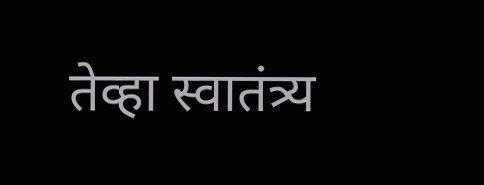तेव्हा स्वातंत्र्य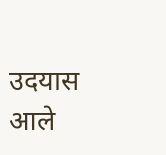उदयास आले